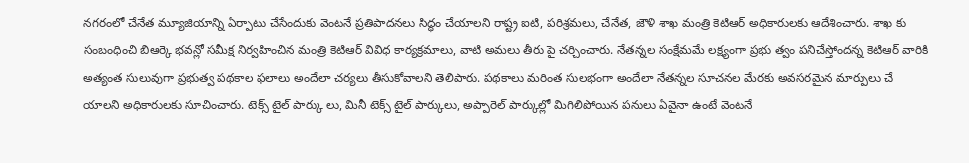నగరంలో చేనేత మ్యూజియాన్ని ఏర్పాటు చేసేందుకు వెంటనే ప్రతిపాదనలు సిద్ధం చేయాలని రాష్ట్ర ఐటి, పరిశ్రమలు, చేనేత, జౌళి శాఖ మంత్రి కెటిఆర్ అధికారులకు ఆదేశించారు. శాఖ కు సంబంధించి బిఆర్కె భవన్లో సమీక్ష నిర్వహించిన మంత్రి కెటిఆర్ వివిధ కార్యక్రమాలు, వాటి అమలు తీరు పై చర్చించారు. నేతన్నల సంక్షేమమే లక్ష్యంగా ప్రభు త్వం పనిచేస్తోందన్న కెటిఆర్ వారికి అత్యంత సులువుగా ప్రభుత్వ పథకాల ఫలాలు అందేలా చర్యలు తీసుకోవాలని తెలిపారు. పథకాలు మరింత సులభంగా అందేలా నేతన్నల సూచనల మేరకు అవసరమైన మార్పులు చే యాలని అధికారులకు సూచించారు. టెక్స్ టైల్ పార్కు లు, మినీ టెక్స్ టైల్ పార్కులు, అప్పారెల్ పార్కుల్లో మిగిలిపోయిన పనులు ఏవైనా ఉంటే వెంటనే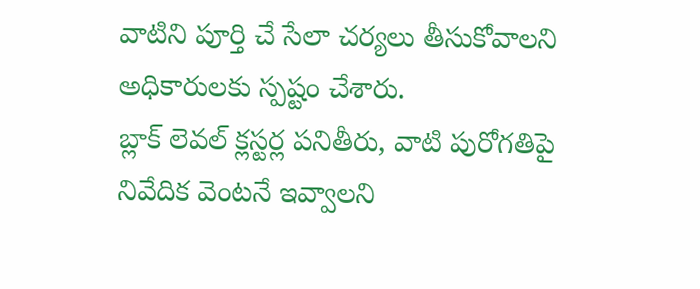వాటిని పూర్తి చే సేలా చర్యలు తీసుకోవాలని అధికారులకు స్పష్టం చేశారు.
బ్లాక్ లెవల్ క్లస్టర్ల పనితీరు, వాటి పురోగతిపై నివేదిక వెంటనే ఇవ్వాలని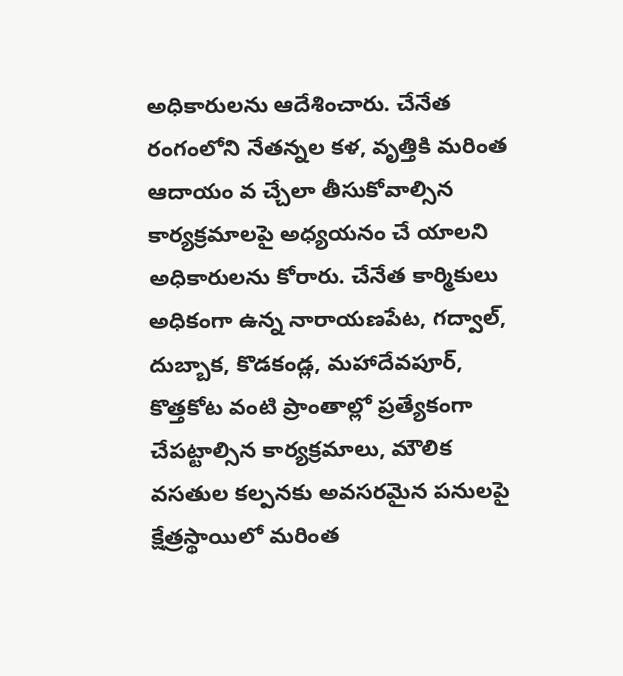అధికారులను ఆదేశించారు. చేనేత రంగంలోని నేతన్నల కళ, వృత్తికి మరింత ఆదాయం వ చ్చేలా తీసుకోవాల్సిన కార్యక్రమాలపై అధ్యయనం చే యాలని అధికారులను కోరారు. చేనేత కార్మికులు అధికంగా ఉన్న నారాయణపేట, గద్వాల్, దుబ్బాక, కొడకండ్ల, మహాదేవపూర్, కొత్తకోట వంటి ప్రాంతాల్లో ప్రత్యేకంగా చేపట్టాల్సిన కార్యక్రమాలు, మౌలిక వసతుల కల్పనకు అవసరమైన పనులపై క్షేత్రస్థాయిలో మరింత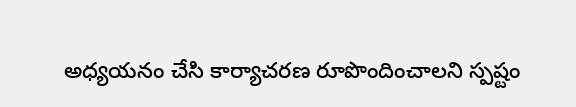అధ్యయనం చేసి కార్యాచరణ రూపొందించాలని స్పష్టం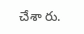చేశా రు.